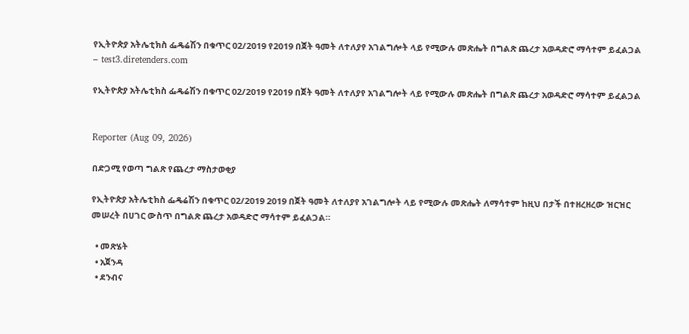የኢትዮጵያ አትሌቲክስ ፌዴሬሽን በቁጥር 02/2019 የ2019 በጀት ዓመት ለተለያየ አገልግሎት ላይ የሚውሉ መጽሔት በግልጽ ጨረታ አወዳድሮ ማሳተም ይፈልጋል – test3.diretenders.com

የኢትዮጵያ አትሌቲክስ ፌዴሬሽን በቁጥር 02/2019 የ2019 በጀት ዓመት ለተለያየ አገልግሎት ላይ የሚውሉ መጽሔት በግልጽ ጨረታ አወዳድሮ ማሳተም ይፈልጋል


Reporter (Aug 09, 2026)

በድጋሚ የወጣ ግልጽ የጨረታ ማስታወቂያ

የኢትዮጵያ አትሌቲክስ ፌዴሬሽን በቁጥር 02/2019 2019 በጀት ዓመት ለተለያየ አገልግሎት ላይ የሚውሉ መጽሔት ለማሳተም ከዚህ በታች በተዘረዘረው ዝርዝር መሠረት በሀገር ውስጥ በግልጽ ጨረታ አወዳድሮ ማሳተም ይፈልጋል።

  • መጽሄት
  • አጀንዳ
  • ደንብና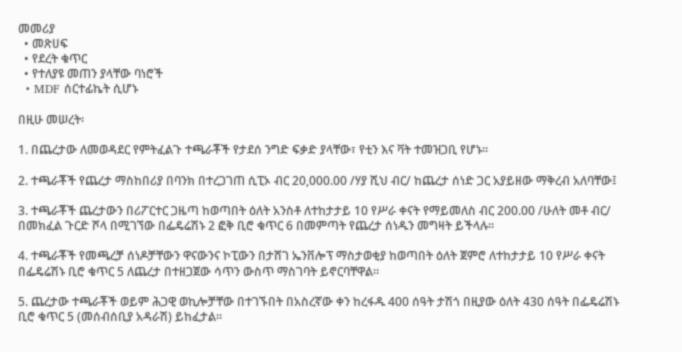መመሪያ
  • መጽሀፍ
  • የደረት ቁጥር
  • የተለያዩ መጠን ያላቸው ባነሮች
  • MDF ሰርተፊኬት ሲሆኑ

በዚሁ መሠረት፡

1. በጨረታው ለመወዳደር የምትፈልጉ ተጫራቾች የታደሰ ንግድ ፍቃድ ያላቸው፣ የቲን እና ቫት ተመዝጋቢ የሆኑ።

2. ተጫራቾች የጨረታ ማስከበሪያ በባንክ በተረጋገጠ ሲፒኦ ብር 20,000.00 /ሃያ ሺህ ብር/ ከጨረታ ሰነድ ጋር አያይዘው ማቅረብ አለባቸው፤

3. ተጫራቾች ጨረታውን በሪፖርተር ጋዜጣ ከወጣበት ዕለት አንስቶ ለተከታታይ 10 የሥራ ቀናት የማይመለስ ብር 200.00 /ሁለት መቶ ብር/ በመክፈል ጉርድ ሾላ በሚገኘው በፌዴሬሽኑ 2 ፎቅ ቢሮ ቁጥር 6 በመምጣት የጨረታ ሰነዱን መግዛት ይችላሉ።

4. ተጫራቾች የመጫረቻ ሰነዶቻቸውን ዋናውንና ኮፒውን በታሸገ ኤንቨሎፕ ማስታወቂያ ከወጣበት ዕለት ጀምሮ ለተከታታይ 10 የሥራ ቀናት በፌዴሬሽኑ ቢሮ ቁጥር 5 ለጨረታ በተዘጋጀው ሳጥን ውስጥ ማስገባት ይኖርባቸዋል።

5. ጨረታው ተጫራቾች ወይም ሕጋዊ ወኪሎቻቸው በተገኙበት በአስረኛው ቀን ከረፋዱ 400 ሰዓት ታሽጎ በዚያው ዕለት 430 ሰዓት በፌዴሬሽኑ ቢሮ ቁጥር 5 (መሰብሰቢያ አዳራሽ) ይከፈታል።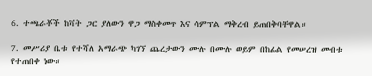6. ተጫራቾች ከቫት ጋር ያለውን ዋጋ ማስቀመጥ እና ሳምፕል ማቅረብ ይጠበቅባቸዋል።

7. መሥሪያ ቤቱ የተሻለ አማራጭ ካገኘ ጨረታውን ሙሉ በሙሉ ወይም በከፊል የመሠረዝ መብቱ የተጠበቀ ነው።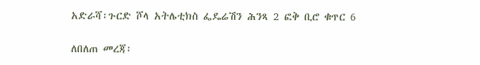አድራሻ፡ጉርድ ሾላ አትሌቲክስ ፌዴሬሽን ሕንጻ 2 ፎቅ ቢሮ ቁጥር 6

ለበለጠ መረጃ፡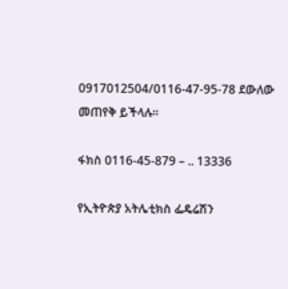0917012504/0116-47-95-78 ደውለው መጠየቅ ይችላሉ።

ፋክስ 0116-45-879 – .. 13336

የኢትዮጵያ አትሌቲክስ ፌዴሬሽን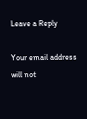Leave a Reply

Your email address will not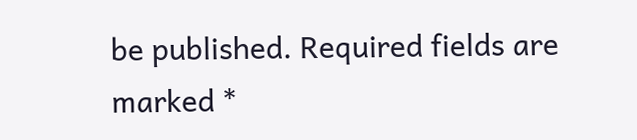be published. Required fields are marked *